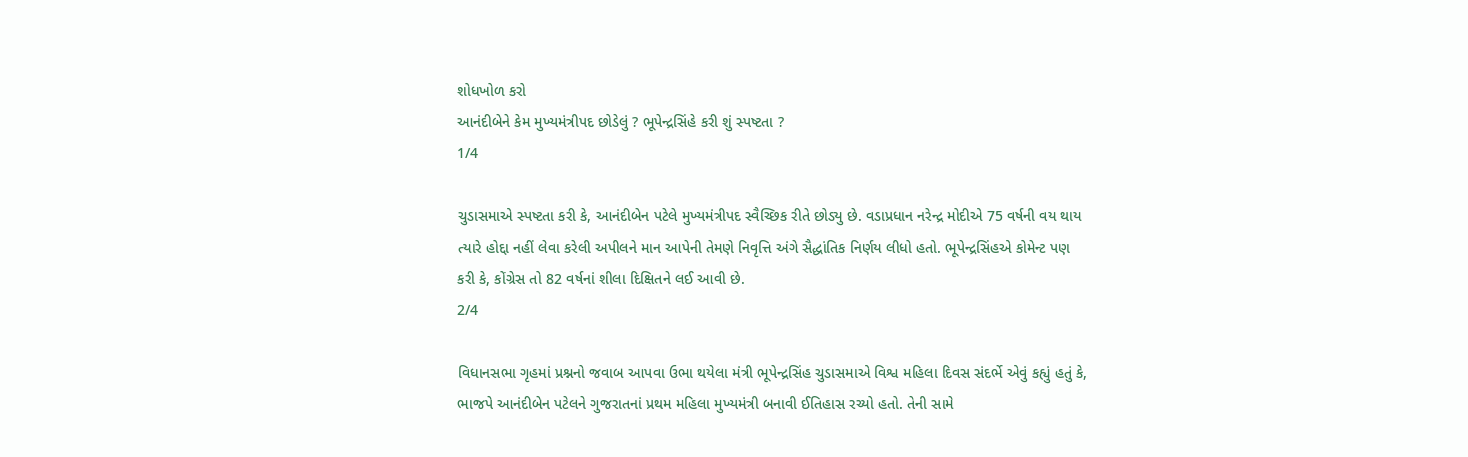શોધખોળ કરો
આનંદીબેને કેમ મુખ્યમંત્રીપદ છોડેલું ? ભૂપેન્દ્રસિંહે કરી શું સ્પષ્ટતા ?
1/4

ચુડાસમાએ સ્પષ્ટતા કરી કે, આનંદીબેન પટેલે મુખ્યમંત્રીપદ સ્વૈચ્છિક રીતે છોડ્યુ છે. વડાપ્રધાન નરેન્દ્ર મોદીએ 75 વર્ષની વય થાય ત્યારે હોદ્દા નહીં લેવા કરેલી અપીલને માન આપેની તેમણે નિવૃત્તિ અંગે સૈદ્ધાંતિક નિર્ણય લીધો હતો. ભૂપેન્દ્રસિંહએ કોમેન્ટ પણ કરી કે, કોંગ્રેસ તો 82 વર્ષનાં શીલા દિક્ષિતને લઈ આવી છે.
2/4

વિધાનસભા ગૃહમાં પ્રશ્નનો જવાબ આપવા ઉભા થયેલા મંત્રી ભૂપેન્દ્રસિંહ ચુડાસમાએ વિશ્વ મહિલા દિવસ સંદર્ભે એવું કહ્યું હતું કે, ભાજપે આનંદીબેન પટેલને ગુજરાતનાં પ્રથમ મહિલા મુખ્યમંત્રી બનાવી ઈતિહાસ રચ્યો હતો. તેની સામે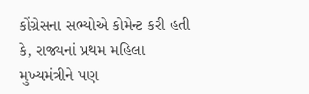કોંગ્રેસના સભ્યોએ કોમેન્ટ કરી હતી કે, રાજ્યનાં પ્રથમ મહિલા મુખ્યમંત્રીને પણ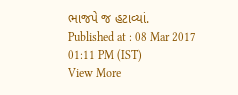ભાજપે જ હટાવ્યાં.
Published at : 08 Mar 2017 01:11 PM (IST)
View More